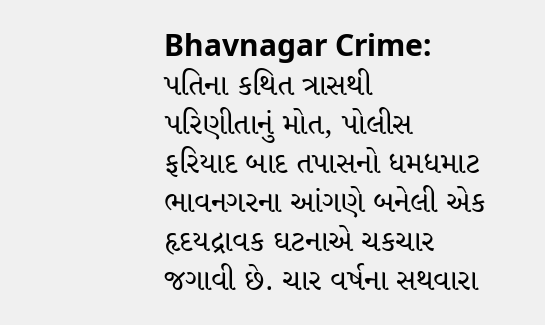Bhavnagar Crime: પતિના કથિત ત્રાસથી પરિણીતાનું મોત, પોલીસ ફરિયાદ બાદ તપાસનો ધમધમાટ
ભાવનગરના આંગણે બનેલી એક હૃદયદ્રાવક ઘટનાએ ચકચાર જગાવી છે. ચાર વર્ષના સથવારા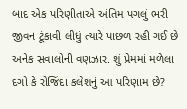બાદ એક પરિણીતાએ અંતિમ પગલું ભરી જીવન ટૂંકાવી લીધું ત્યારે પાછળ રહી ગઈ છે અનેક સવાલોની વણઝાર. શું પ્રેમમાં મળેલા દગો કે રોજિંદા કલેશનું આ પરિણામ છે?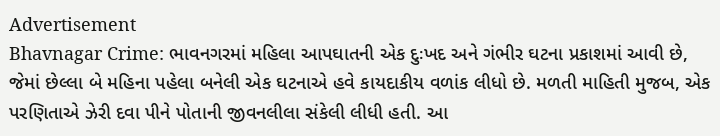Advertisement
Bhavnagar Crime: ભાવનગરમાં મહિલા આપઘાતની એક દુઃખદ અને ગંભીર ઘટના પ્રકાશમાં આવી છે, જેમાં છેલ્લા બે મહિના પહેલા બનેલી એક ઘટનાએ હવે કાયદાકીય વળાંક લીધો છે. મળતી માહિતી મુજબ, એક પરણિતાએ ઝેરી દવા પીને પોતાની જીવનલીલા સંકેલી લીધી હતી. આ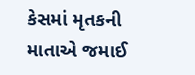કેસમાં મૃતકની માતાએ જમાઈ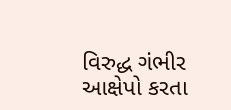વિરુદ્ધ ગંભીર આક્ષેપો કરતા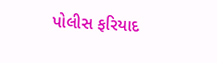પોલીસ ફરિયાદ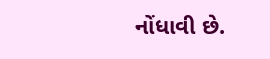નોંધાવી છે.